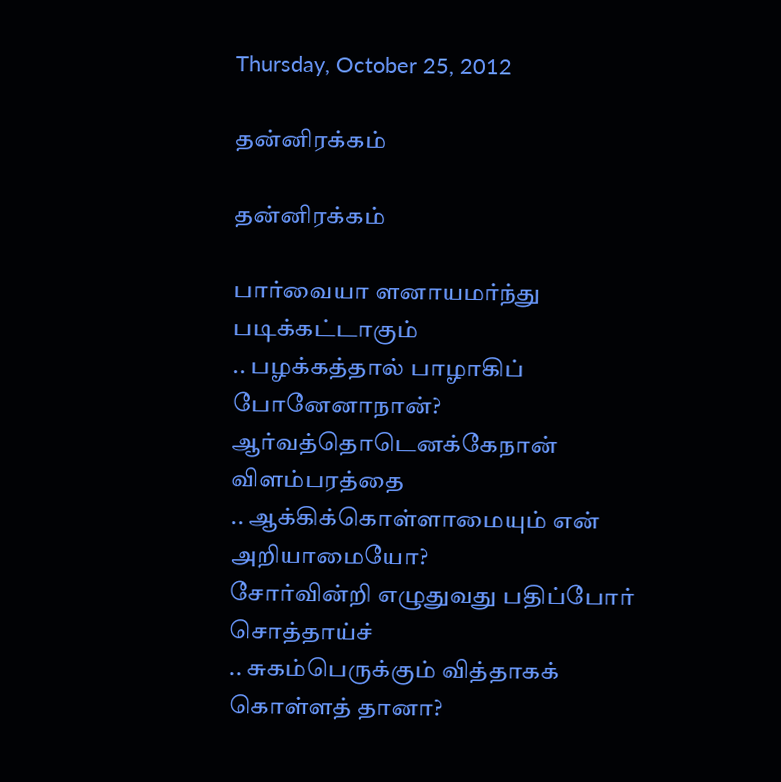Thursday, October 25, 2012

தன்னிரக்கம்

தன்னிரக்கம்

பார்வையா ளனாயமர்ந்து படிக்கட்டாகும்
.. பழக்கத்தால் பாழாகிப் போனேனாநான்?
ஆர்வத்தொடெனக்கேநான் விளம்பரத்தை
.. ஆக்கிக்கொள்ளாமையும் என் அறியாமையோ?
சோர்வின்றி எழுதுவது பதிப்போர் சொத்தாய்ச்
.. சுகம்பெருக்கும் வித்தாகக் கொள்ளத் தானா?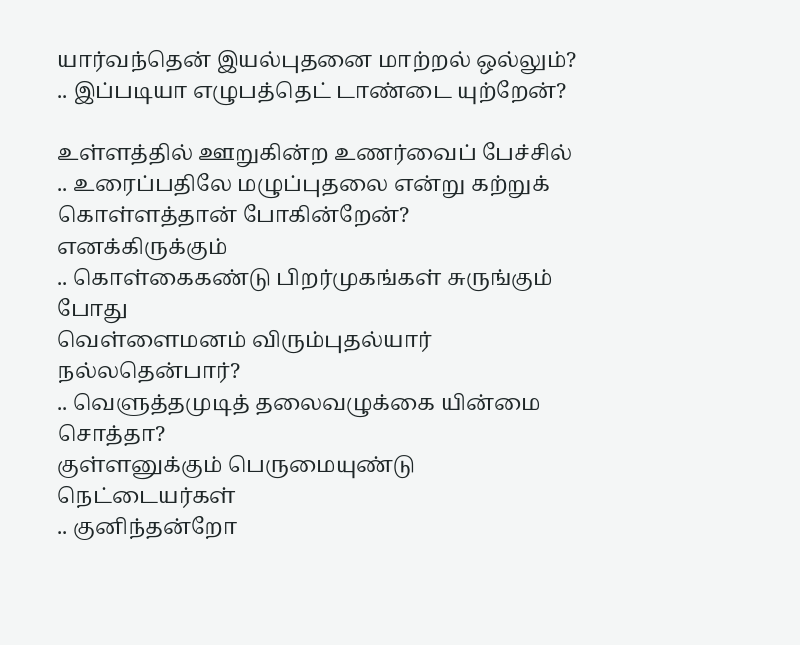யார்வந்தென் இயல்புதனை மாற்றல் ஒல்லும்?
.. இப்படியா எழுபத்தெட் டாண்டை யுற்றேன்?

உள்ளத்தில் ஊறுகின்ற உணர்வைப் பேச்சில்
.. உரைப்பதிலே மழுப்புதலை என்று கற்றுக்
கொள்ளத்தான் போகின்றேன்? எனக்கிருக்கும்
.. கொள்கைகண்டு பிறர்முகங்கள் சுருங்கும் போது
வெள்ளைமனம் விரும்புதல்யார் நல்லதென்பார்?
.. வெளுத்தமுடித் தலைவழுக்கை யின்மை சொத்தா?
குள்ளனுக்கும் பெருமையுண்டு நெட்டையர்கள்
.. குனிந்தன்றோ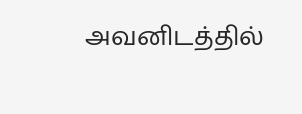அவனிடத்தில்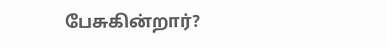பேசுகின்றார்?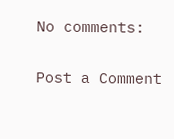No comments:

Post a Comment